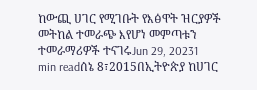ከውጪ ሀገር የሚገቡት የእፅዋት ዝርያዎች መትከል ተመራጭ እየሆነ መምጣቱን ተመራማሪዎች ተናገሩJun 29, 20231 min readሰኔ 8፣2015በኢትዮጵያ ከሀገር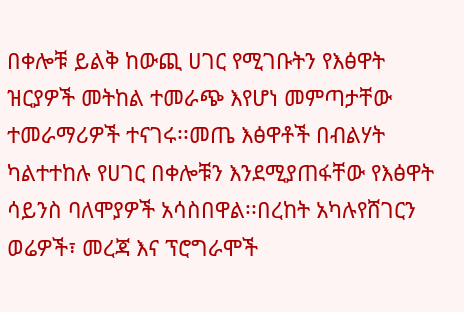በቀሎቹ ይልቅ ከውጪ ሀገር የሚገቡትን የእፅዋት ዝርያዎች መትከል ተመራጭ እየሆነ መምጣታቸው ተመራማሪዎች ተናገሩ፡፡መጤ እፅዋቶች በብልሃት ካልተተከሉ የሀገር በቀሎቹን እንደሚያጠፋቸው የእፅዋት ሳይንስ ባለሞያዎች አሳስበዋል፡፡በረከት አካሉየሸገርን ወሬዎች፣ መረጃ እና ፕሮግራሞች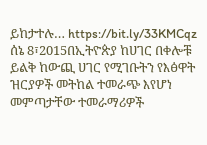ይከታተሉ… https://bit.ly/33KMCqz
ሰኔ 8፣2015በኢትዮጵያ ከሀገር በቀሎቹ ይልቅ ከውጪ ሀገር የሚገቡትን የእፅዋት ዝርያዎች መትከል ተመራጭ እየሆነ መምጣታቸው ተመራማሪዎች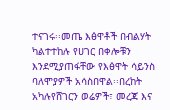ተናገሩ፡፡መጤ እፅዋቶች በብልሃት ካልተተከሉ የሀገር በቀሎቹን እንደሚያጠፋቸው የእፅዋት ሳይንስ ባለሞያዎች አሳስበዋል፡፡በረከት አካሉየሸገርን ወሬዎች፣ መረጃ እና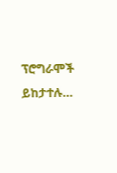ፕሮግራሞች ይከታተሉ…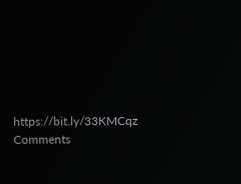https://bit.ly/33KMCqz
Comments